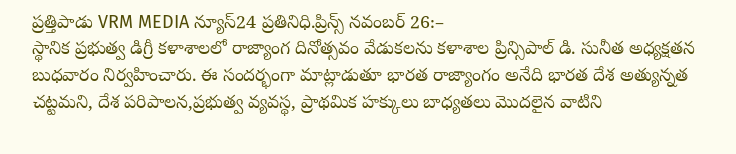ప్రత్తిపాడు VRM MEDIA న్యూస్24 ప్రతినిధి.ప్రిన్స్ నవంబర్ 26:–
స్థానిక ప్రభుత్వ డిగ్రీ కళాశాలలో రాజ్యాంగ దినోత్సవం వేడుకలను కళాశాల ప్రిన్సిపాల్ డి. సునీత అధ్యక్షతన బుధవారం నిర్వహించారు. ఈ సందర్భంగా మాట్లాడుతూ భారత రాజ్యాంగం అనేది భారత దేశ అత్యున్నత చట్టమని, దేశ పరిపాలన,ప్రభుత్వ వ్యవస్థ, ప్రాథమిక హక్కులు బాధ్యతలు మొదలైన వాటిని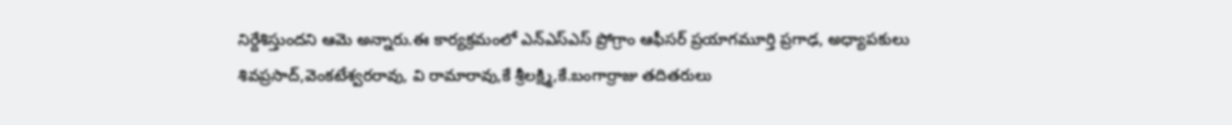నిర్దేశిస్తుందని ఆమె అన్నారు.ఈ కార్యక్రమంలో ఎన్ఎస్ఎస్ ప్రోగ్రాం ఆఫీసర్ ప్రయాగమూర్తి ప్రగాఢ, అధ్యాపకులు శివప్రసాద్,వెంకటేశ్వరరావు, వి రామారావు,కే శ్రీలక్ష్మి,కే.బంగార్రాజు తదితరులు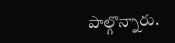పాల్గొన్నారు.